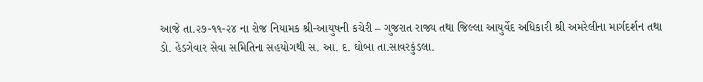આજે તા.૨૭-૧૧-૨૪ ના રોજ નિયામક શ્રી-આયુષની કચેરી – ગુજરાત રાજ્ય તથા જિલ્લા આયુર્વેદ અધિકારી શ્રી અમરેલીના માર્ગદર્શન તથા ડો. હેડગેવાર સેવા સમિતિના સહયોગથી સ. આ. દ. ઘોબા તા.સાવરકુંડલા.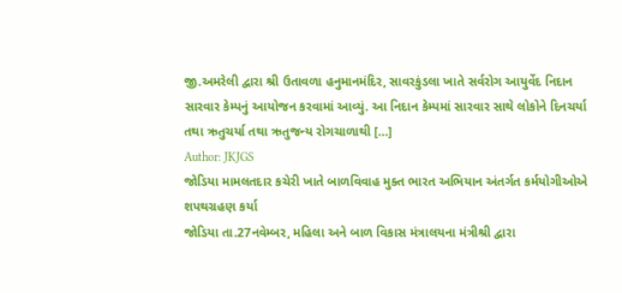જી.અમરેલી દ્વારા શ્રી ઉતાવળા હનુમાનમંદિર, સાવરકુંડલા ખાતે સર્વરોગ આયુર્વેદ નિદાન સારવાર કેમ્પનું આયોજન કરવામાં આવ્યું. આ નિદાન કેમ્પમાં સારવાર સાથે લોકોને દિનચર્યા તથા ઋતુચર્યા તથા ઋતુજન્ય રોગચાળાથી […]
Author: JKJGS
જોડિયા મામલતદાર કચેરી ખાતે બાળવિવાહ મુક્ત ભારત અભિયાન અંતર્ગત કર્મયોગીઓએ શપથગ્રહણ કર્યા
જોડિયા તા.27નવેમ્બર, મહિલા અને બાળ વિકાસ મંત્રાલયના મંત્રીશ્રી દ્વારા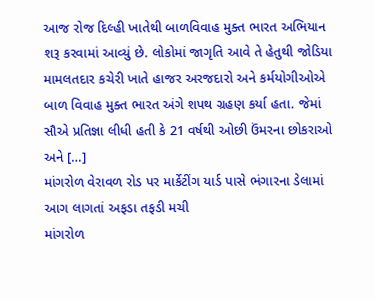આજ રોજ દિલ્હી ખાતેથી બાળવિવાહ મુક્ત ભારત અભિયાન શરૂ કરવામાં આવ્યું છે. લોકોમાં જાગૃતિ આવે તે હેતુથી જોડિયા મામલતદાર કચેરી ખાતે હાજર અરજદારો અને કર્મયોગીઓએ બાળ વિવાહ મુક્ત ભારત અંગે શપથ ગ્રહણ કર્યા હતા. જેમાં સૌએ પ્રતિજ્ઞા લીધી હતી કે 21 વર્ષથી ઓછી ઉંમરના છોકરાઓ અને […]
માંગરોળ વેરાવળ રોડ પર માર્કેટીંગ યાર્ડ પાસે ભંગારના ડેલામાં આગ લાગતાં અફડા તફડી મચી
માંગરોળ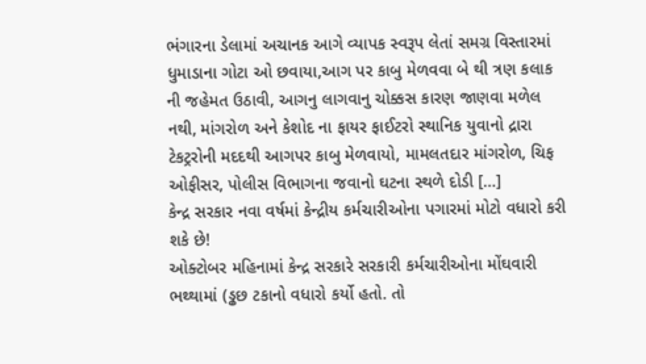ભંગારના ડેલામાં અચાનક આગે વ્યાપક સ્વરૂપ લેતાં સમગ્ર વિસ્તારમાં ધુમાડાના ગોટા ઓ છવાયા,આગ પર કાબુ મેળવવા બે થી ત્રણ કલાક ની જહેમત ઉઠાવી, આગનુ લાગવાનુ ચોક્કસ કારણ જાણવા મળેલ નથી, માંગરોળ અને કેશોદ ના ફાયર ફાઈટરો સ્થાનિક યુવાનો દ્રારા ટેકટ્રરોની મદદથી આગપર કાબુ મેળવાયો, મામલતદાર માંગરોળ, ચિફ ઓફીસર, પોલીસ વિભાગના જવાનો ઘટના સ્થળે દોડી […]
કેન્દ્ર સરકાર નવા વર્ષમાં કેન્દ્રીય કર્મચારીઓના પગારમાં મોટો વધારો કરી શકે છે!
ઓક્ટોબર મહિનામાં કેન્દ્ર સરકારે સરકારી કર્મચારીઓના મોંઘવારી ભથ્થામાં (ડ્ઢછ ટકાનો વધારો કર્યો હતો. તો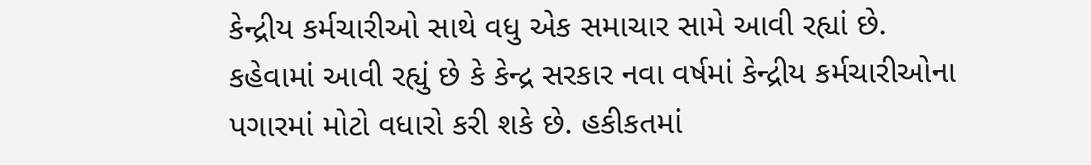કેન્દ્રીય કર્મચારીઓ સાથે વધુ એક સમાચાર સામે આવી રહ્યાં છે. કહેવામાં આવી રહ્યું છે કે કેન્દ્ર સરકાર નવા વર્ષમાં કેન્દ્રીય કર્મચારીઓના પગારમાં મોટો વધારો કરી શકે છે. હકીકતમાં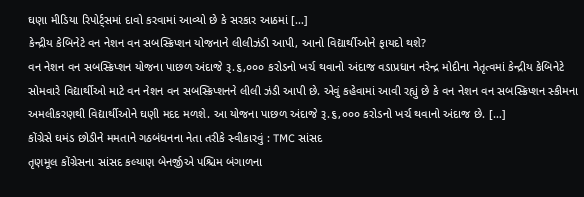ઘણા મીડિયા રિપોર્ટ્સમાં દાવો કરવામાં આવ્યો છે કે સરકાર આઠમાં […]
કેન્દ્રીય કેબિનેટે વન નેશન વન સબસ્ક્રિપ્શન યોજનાને લીલીઝંડી આપી, આનો વિદ્યાર્થીઓને ફાયદો થશે?
વન નેશન વન સબસ્ક્રિપ્શન યોજના પાછળ અંદાજે રૂ.૬,૦૦૦ કરોડનો ખર્ચ થવાનો અંદાજ વડાપ્રધાન નરેન્દ્ર મોદીના નેતૃત્વમાં કેન્દ્રીય કેબિનેટે સોમવારે વિદ્યાર્થીઓ માટે વન નેશન વન સબસ્ક્રિપ્શનને લીલી ઝંડી આપી છે. એવું કહેવામાં આવી રહ્યું છે કે વન નેશન વન સબસ્ક્રિપ્શન સ્કીમના અમલીકરણથી વિદ્યાર્થીઓને ઘણી મદદ મળશે. આ યોજના પાછળ અંદાજે રૂ.૬,૦૦૦ કરોડનો ખર્ચ થવાનો અંદાજ છે. […]
કોંગ્રેસે ઘમંડ છોડીને મમતાને ગઠબંધનના નેતા તરીકે સ્વીકારવું : TMC સાંસદ
તૃણમૂલ કોંગ્રેસના સાંસદ કલ્યાણ બેનર્જીએ પશ્ચિમ બંગાળના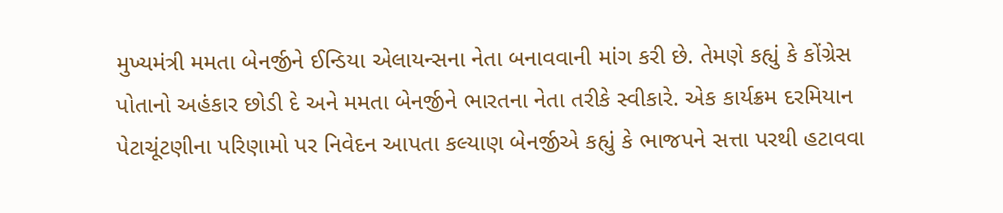મુખ્યમંત્રી મમતા બેનર્જીને ઈન્ડિયા એલાયન્સના નેતા બનાવવાની માંગ કરી છે. તેમણે કહ્યું કે કોંગ્રેસ પોતાનો અહંકાર છોડી દે અને મમતા બેનર્જીને ભારતના નેતા તરીકે સ્વીકારે. એક કાર્યક્રમ દરમિયાન પેટાચૂંટણીના પરિણામો પર નિવેદન આપતા કલ્યાણ બેનર્જીએ કહ્યું કે ભાજપને સત્તા પરથી હટાવવા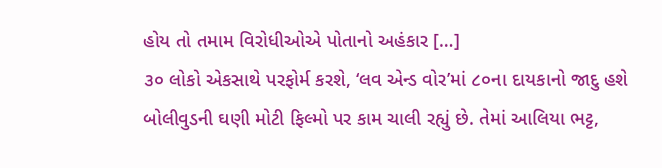હોય તો તમામ વિરોધીઓએ પોતાનો અહંકાર […]
૩૦ લોકો એકસાથે પરફોર્મ કરશે, ‘લવ એન્ડ વોર’માં ૮૦ના દાયકાનો જાદુ હશે
બોલીવુડની ઘણી મોટી ફિલ્મો પર કામ ચાલી રહ્યું છે. તેમાં આલિયા ભટ્ટ,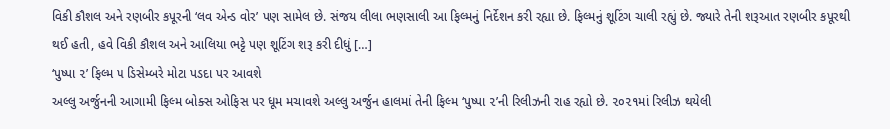વિકી કૌશલ અને રણબીર કપૂરની ‘લવ એન્ડ વોર’ પણ સામેલ છે. સંજય લીલા ભણસાલી આ ફિલ્મનું નિર્દેશન કરી રહ્યા છે. ફિલ્મનું શૂટિંગ ચાલી રહ્યું છે. જ્યારે તેની શરૂઆત રણબીર કપૂરથી થઈ હતી, હવે વિકી કૌશલ અને આલિયા ભટ્ટે પણ શૂટિંગ શરૂ કરી દીધું […]
‘પુષ્પા ૨’ ફિલ્મ ૫ ડિસેમ્બરે મોટા પડદા પર આવશે
અલ્લુ અર્જુનની આગામી ફિલ્મ બોક્સ ઓફિસ પર ધૂમ મચાવશે અલ્લુ અર્જુન હાલમાં તેની ફિલ્મ ‘પુષ્પા ૨’ની રિલીઝની રાહ રહ્યો છે. ૨૦૨૧માં રિલીઝ થયેલી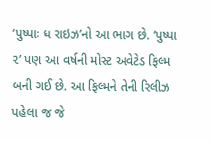‘પુષ્પાઃ ધ રાઇઝ’નો આ ભાગ છે. ‘પુષ્પા ૨’ પણ આ વર્ષની મોસ્ટ અવેટેડ ફિલ્મ બની ગઈ છે. આ ફિલ્મને તેની રિલીઝ પહેલા જ જે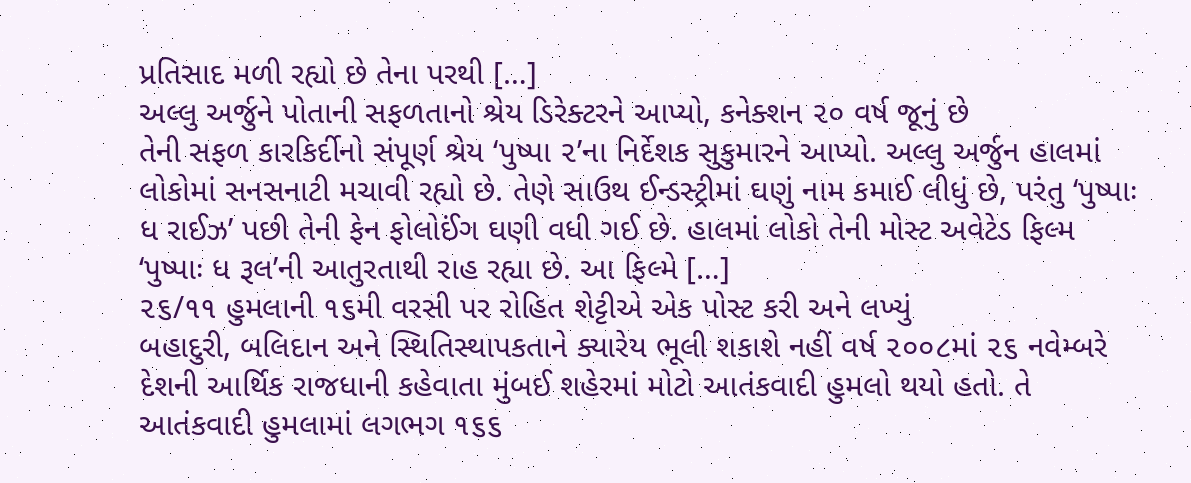પ્રતિસાદ મળી રહ્યો છે તેના પરથી […]
અલ્લુ અર્જુને પોતાની સફળતાનો શ્રેય ડિરેક્ટરને આપ્યો, કનેક્શન ૨૦ વર્ષ જૂનું છે
તેની સફળ કારકિર્દીનો સંપૂર્ણ શ્રેય ‘પુષ્પા ૨’ના નિર્દેશક સુકુમારને આપ્યો. અલ્લુ અર્જુન હાલમાં લોકોમાં સનસનાટી મચાવી રહ્યો છે. તેણે સાઉથ ઈન્ડસ્ટ્રીમાં ઘણું નામ કમાઈ લીધું છે, પરંતુ ‘પુષ્પાઃ ધ રાઈઝ’ પછી તેની ફેન ફોલોઈંગ ઘણી વધી ગઈ છે. હાલમાં લોકો તેની મોસ્ટ અવેટેડ ફિલ્મ ‘પુષ્પાઃ ધ રૂલ’ની આતુરતાથી રાહ રહ્યા છે. આ ફિલ્મે […]
૨૬/૧૧ હુમલાની ૧૬મી વરસી પર રોહિત શેટ્ટીએ એક પોસ્ટ કરી અને લખ્યું
બહાદુરી, બલિદાન અને સ્થિતિસ્થાપકતાને ક્યારેય ભૂલી શકાશે નહીં વર્ષ ૨૦૦૮માં ૨૬ નવેમ્બરે દેશની આર્થિક રાજધાની કહેવાતા મુંબઈ શહેરમાં મોટો આતંકવાદી હુમલો થયો હતો. તે આતંકવાદી હુમલામાં લગભગ ૧૬૬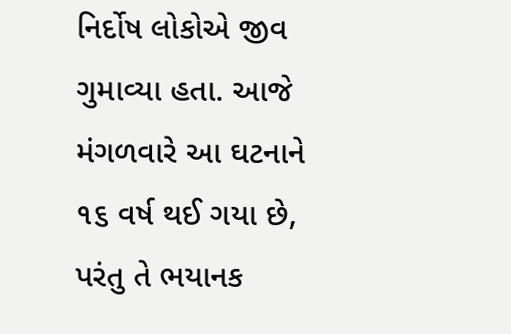નિર્દોષ લોકોએ જીવ ગુમાવ્યા હતા. આજે મંગળવારે આ ઘટનાને ૧૬ વર્ષ થઈ ગયા છે, પરંતુ તે ભયાનક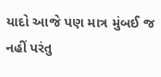યાદો આજે પણ માત્ર મુંબઈ જ નહીં પરંતુ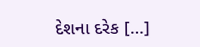દેશના દરેક […]